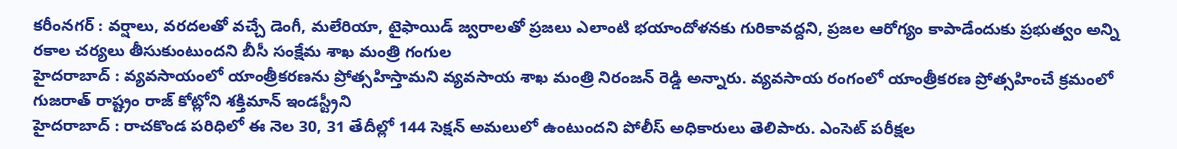కరీంనగర్ : వర్షాలు, వరదలతో వచ్చే డెంగీ, మలేరియా, టైఫాయిడ్ జ్వరాలతో ప్రజలు ఎలాంటి భయాందోళనకు గురికావద్దని, ప్రజల ఆరోగ్యం కాపాడేందుకు ప్రభుత్వం అన్ని రకాల చర్యలు తీసుకుంటుందని బీసీ సంక్షేమ శాఖ మంత్రి గంగుల
హైదరాబాద్ : వ్యవసాయంలో యాంత్రీకరణను ప్రోత్సహిస్తామని వ్యవసాయ శాఖ మంత్రి నిరంజన్ రెడ్డి అన్నారు. వ్యవసాయ రంగంలో యాంత్రీకరణ ప్రోత్సహించే క్రమంలో గుజరాత్ రాష్ట్రం రాజ్ కోట్లోని శక్తిమాన్ ఇండస్ట్రీని
హైదరాబాద్ : రాచకొండ పరిధిలో ఈ నెల 30, 31 తేదీల్లో 144 సెక్షన్ అమలులో ఉంటుందని పోలీస్ అధికారులు తెలిపారు. ఎంసెట్ పరీక్షల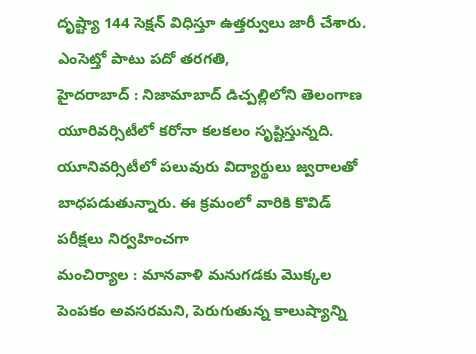దృష్ట్యా 144 సెక్షన్ విధిస్తూ ఉత్తర్వులు జారీ చేశారు. ఎంసెట్తో పాటు పదో తరగతి,
హైదరాబాద్ : నిజామాబాద్ డిచ్పల్లిలోని తెలంగాణ యూరివర్సిటీలో కరోనా కలకలం సృష్టిస్తున్నది. యూనివర్సిటీలో పలువురు విద్యార్థులు జ్వరాలతో బాధపడుతున్నారు. ఈ క్రమంలో వారికి కొవిడ్ పరీక్షలు నిర్వహించగా
మంచిర్యాల : మానవాళి మనుగడకు మొక్కల పెంపకం అవసరమని, పెరుగుతున్న కాలుష్యాన్ని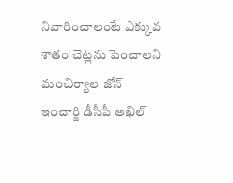నివారించాలంటే ఎక్కువ శాతం చెట్లను పెంచాలని మంచిర్యాల జోన్ ఇంచార్జి డీసీపీ అఖిల్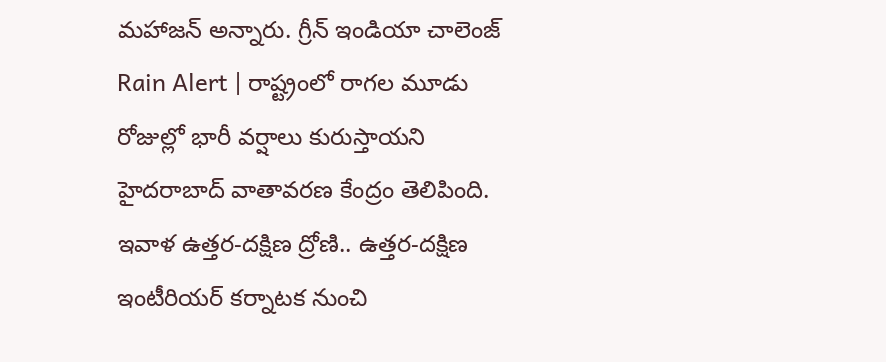మహాజన్ అన్నారు. గ్రీన్ ఇండియా చాలెంజ్
Rain Alert | రాష్ట్రంలో రాగల మూడు రోజుల్లో భారీ వర్షాలు కురుస్తాయని హైదరాబాద్ వాతావరణ కేంద్రం తెలిపింది. ఇవాళ ఉత్తర-దక్షిణ ద్రోణి.. ఉత్తర-దక్షిణ ఇంటీరియర్ కర్నాటక నుంచి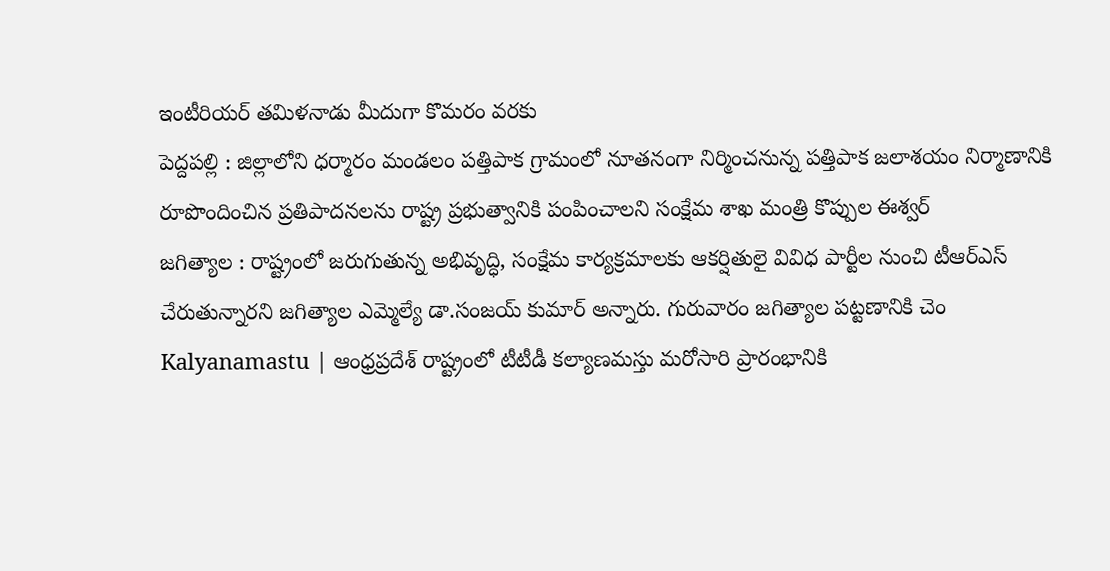ఇంటీరియర్ తమిళనాడు మీదుగా కొమరం వరకు
పెద్దపల్లి : జిల్లాలోని ధర్మారం మండలం పత్తిపాక గ్రామంలో నూతనంగా నిర్మించనున్న పత్తిపాక జలాశయం నిర్మాణానికి రూపొందించిన ప్రతిపాదనలను రాష్ట్ర ప్రభుత్వానికి పంపించాలని సంక్షేమ శాఖ మంత్రి కొప్పుల ఈశ్వర్
జగిత్యాల : రాష్ట్రంలో జరుగుతున్న అభివృద్ధి, సంక్షేమ కార్యక్రమాలకు ఆకర్షితులై వివిధ పార్టీల నుంచి టీఆర్ఎస్ చేరుతున్నారని జగిత్యాల ఎమ్మెల్యే డా.సంజయ్ కుమార్ అన్నారు. గురువారం జగిత్యాల పట్టణానికి చెం
Kalyanamastu | ఆంధ్రప్రదేశ్ రాష్ట్రంలో టీటీడీ కల్యాణమస్తు మరోసారి ప్రారంభానికి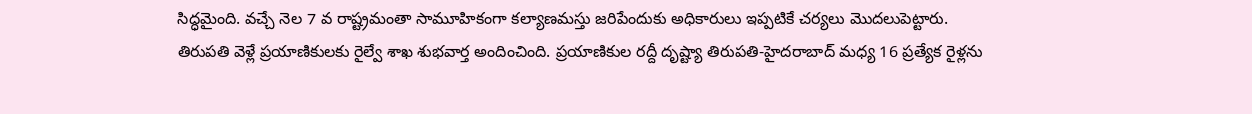సిద్ధమైంది. వచ్చే నెల 7 వ రాష్ట్రమంతా సామూహికంగా కల్యాణమస్తు జరిపేందుకు అధికారులు ఇప్పటికే చర్యలు మొదలుపెట్టారు.
తిరుపతి వెళ్లే ప్రయాణికులకు రైల్వే శాఖ శుభవార్త అందించింది. ప్రయాణికుల రద్దీ దృష్ట్యా తిరుపతి-హైదరాబాద్ మధ్య 16 ప్రత్యేక రైళ్లను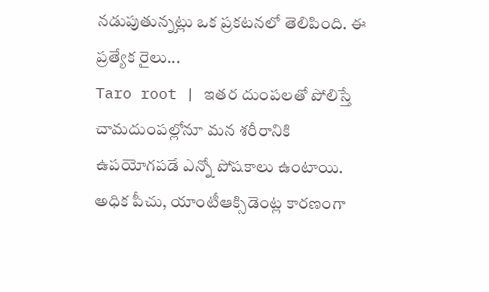నడుపుతున్నట్లు ఒక ప్రకటనలో తెలిపింది. ఈ ప్రత్యేక రైలు...
Taro root | ఇతర దుంపలతో పోలిస్తే చామదుంపల్లోనూ మన శరీరానికి ఉపయోగపడే ఎన్నో పోషకాలు ఉంటాయి. అధిక పీచు, యాంటీఆక్సిడెంట్ల కారణంగా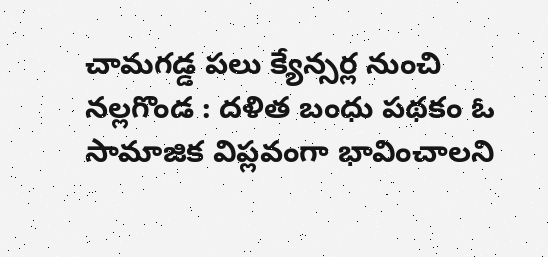చామగడ్డ పలు క్యేన్సర్ల నుంచి
నల్లగొండ : దళిత బంధు పథకం ఓ సామాజిక విప్లవంగా భావించాలని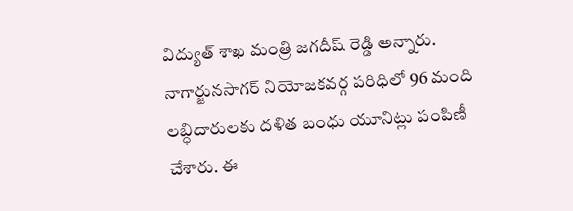విద్యుత్ శాఖ మంత్రి జగదీష్ రెడ్డి అన్నారు. నాగార్జునసాగర్ నియోజకవర్గ పరిధిలో 96 మంది లబ్ధిదారులకు దళిత బంధు యూనిట్లు పంపిణీ చేశారు. ఈ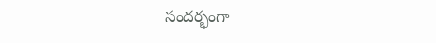సందర్భంగా